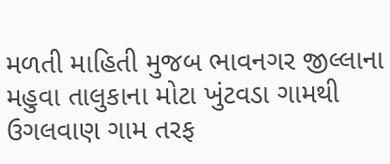મળતી માહિતી મુજબ ભાવનગર જીલ્લાના મહુવા તાલુકાના મોટા ખુંટવડા ગામથી ઉગલવાણ ગામ તરફ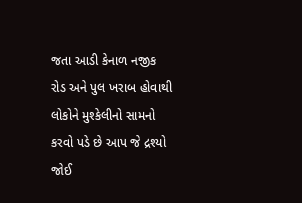જતા આડી કેનાળ નજીક રોડ અને પુલ ખરાબ હોવાથી લોકોને મુશ્કેલીનો સામનો કરવો પડે છે આપ જે દ્રશ્યો જોઈ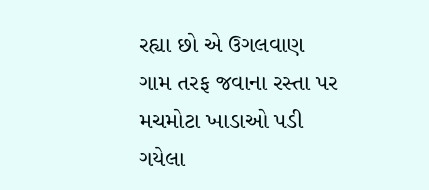રહ્યા છો એ ઉગલવાણ ગામ તરફ જવાના રસ્તા પર મચમોટા ખાડાઓ પડી ગયેલા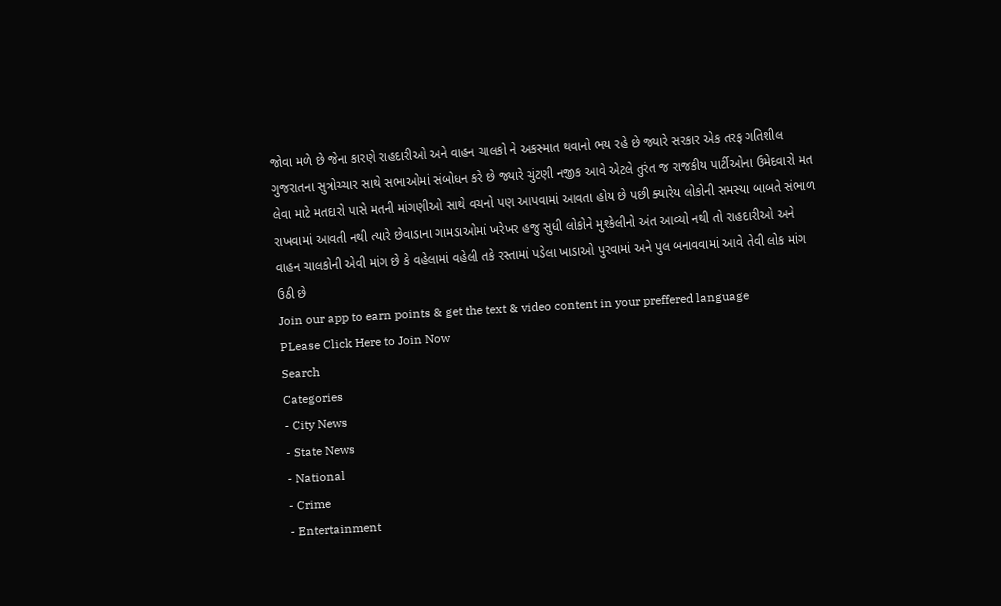જોવા મળે છે જેના કારણે રાહદારીઓ અને વાહન ચાલકો ને અકસ્માત થવાનો ભય રહે છે જ્યારે સરકાર એક તરફ ગતિશીલ ગુજરાતના સુત્રોચ્ચાર સાથે સભાઓમાં સંબોધન કરે છે જ્યારે ચુંટણી નજીક આવે એટલે તુરંત જ રાજકીય પાર્ટીઓના ઉમેદવારો મત લેવા માટે મતદારો પાસે મતની માંગણીઓ સાથે વચનો પણ આપવામાં આવતા હોય છે પછી ક્યારેય લોકોની સમસ્યા બાબતે સંભાળ રાખવામાં આવતી નથી ત્યારે છેવાડાના ગામડાઓમાં ખરેખર હજુ સુધી લોકોને મુશ્કેલીનો અંત આવ્યો નથી તો રાહદારીઓ અને વાહન ચાલકોની એવી માંગ છે કે વહેલામાં વહેલી તકે રસ્તામાં પડેલા ખાડાઓ પુરવામાં અને પુલ બનાવવામાં આવે તેવી લોક માંગ ઉઠી છે
Join our app to earn points & get the text & video content in your preffered language
PLease Click Here to Join Now
Search
Categories
- City News
- State News
- National
- Crime
- Entertainment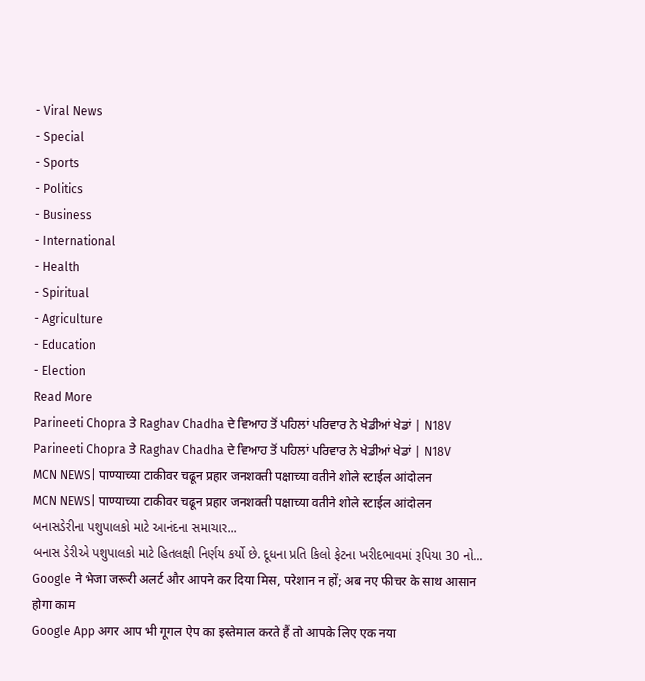- Viral News
- Special
- Sports
- Politics
- Business
- International
- Health
- Spiritual
- Agriculture
- Education
- Election
Read More
Parineeti Chopra ਤੇ Raghav Chadha ਦੇ ਵਿਆਹ ਤੋਂ ਪਹਿਲਾਂ ਪਰਿਵਾਰ ਨੇ ਖੇਡੀਆਂ ਖੇਡਾਂ | N18V
Parineeti Chopra ਤੇ Raghav Chadha ਦੇ ਵਿਆਹ ਤੋਂ ਪਹਿਲਾਂ ਪਰਿਵਾਰ ਨੇ ਖੇਡੀਆਂ ਖੇਡਾਂ | N18V
MCN NEWS| पाण्याच्या टाकीवर चढून प्रहार जनशक्ती पक्षाच्या वतीने शोले स्टाईल आंदोलन
MCN NEWS| पाण्याच्या टाकीवर चढून प्रहार जनशक्ती पक्षाच्या वतीने शोले स्टाईल आंदोलन
બનાસડેરીના પશુપાલકો માટે આનંદના સમાચાર...
બનાસ ડેરીએ પશુપાલકો માટે હિતલક્ષી નિર્ણય કર્યો છે. દૂધના પ્રતિ કિલો ફેટના ખરીદભાવમાં રૂપિયા 30 નો...
Google ने भेजा जरूरी अलर्ट और आपने कर दिया मिस, परेशान न हों; अब नए फीचर के साथ आसान होगा काम
Google App अगर आप भी गूगल ऐप का इस्तेमाल करते हैं तो आपके लिए एक नया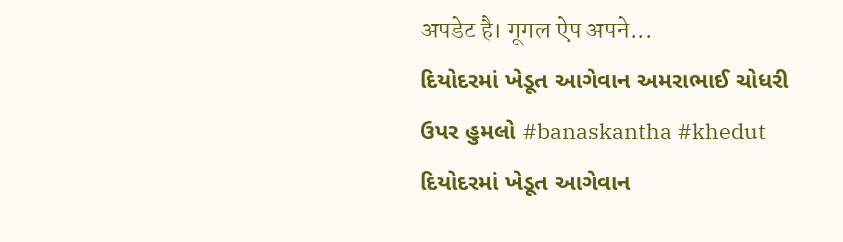अपडेट है। गूगल ऐप अपने...
દિયોદરમાં ખેડૂત આગેવાન અમરાભાઈ ચોધરી ઉપર હુમલો #banaskantha #khedut
દિયોદરમાં ખેડૂત આગેવાન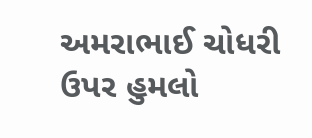અમરાભાઈ ચોધરી ઉપર હુમલો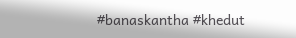#banaskantha #khedut